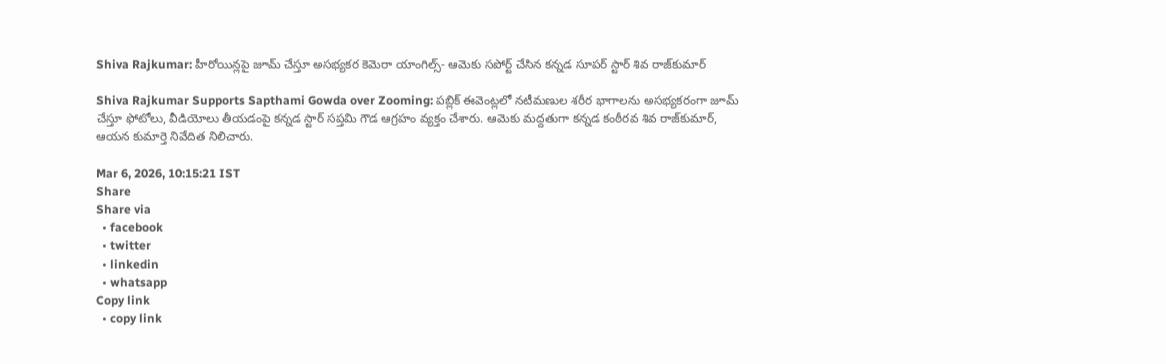Shiva Rajkumar: హీరోయిన్లపై జూమ్ చేస్తూ అసభ్యకర కెమెరా యాంగిల్స్- ఆమెకు సపోర్ట్ చేసిన కన్నడ సూపర్ స్టార్ శివ రాజ్‌కుమార్

Shiva Rajkumar Supports Sapthami Gowda over Zooming: పబ్లిక్ ఈవెంట్లలో నటీమణుల శరీర భాగాలను అసభ్యకరంగా జూమ్ చేస్తూ ఫోటోలు, వీడియోలు తీయడంపై కన్నడ స్టార్ సప్తమి గౌడ ఆగ్రహం వ్యక్తం చేశారు. ఆమెకు మద్దతుగా కన్నడ కంఠీరవ శివ రాజ్‌కుమార్, ఆయన కుమార్తె నివేదిత నిలిచారు.

Mar 6, 2026, 10:15:21 IST
Share
Share via
  • facebook
  • twitter
  • linkedin
  • whatsapp
Copy link
  • copy link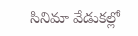సినిమా వేడుకల్లో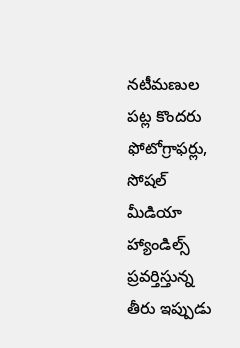నటీమణుల పట్ల కొందరు ఫోటోగ్రాఫర్లు, సోషల్ మీడియా హ్యాండిల్స్ ప్రవర్తిస్తున్న తీరు ఇప్పుడు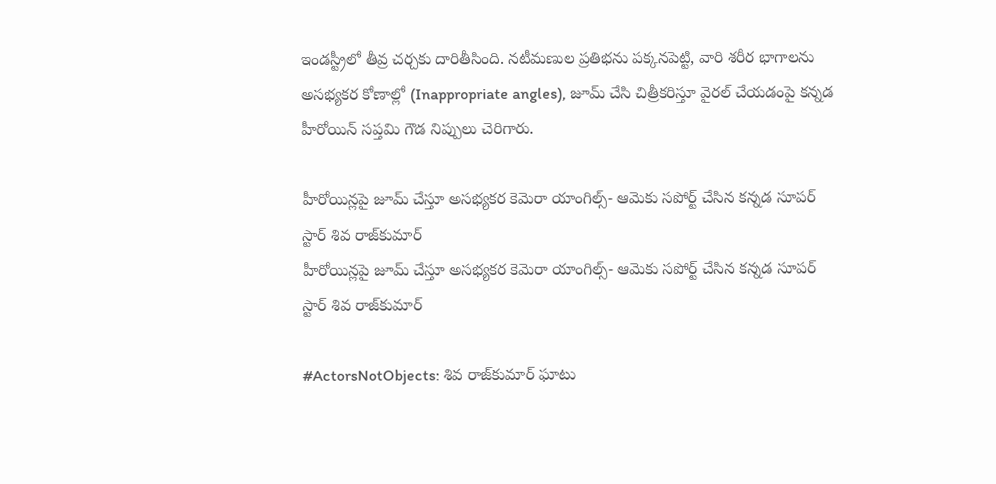ఇండస్ట్రీలో తీవ్ర చర్చకు దారితీసింది. నటీమణుల ప్రతిభను పక్కనపెట్టి, వారి శరీర భాగాలను అసభ్యకర కోణాల్లో (Inappropriate angles), జూమ్ చేసి చిత్రీకరిస్తూ వైరల్ చేయడంపై కన్నడ హీరోయిన్ సప్తమి గౌడ నిప్పులు చెరిగారు.

హీరోయిన్లపై జూమ్ చేస్తూ అసభ్యకర కెమెరా యాంగిల్స్- ఆమెకు సపోర్ట్ చేసిన కన్నడ సూపర్ స్టార్ శివ రాజ్‌కుమార్
హీరోయిన్లపై జూమ్ చేస్తూ అసభ్యకర కెమెరా యాంగిల్స్- ఆమెకు సపోర్ట్ చేసిన కన్నడ సూపర్ స్టార్ శివ రాజ్‌కుమార్

#ActorsNotObjects: శివ రాజ్‌కుమార్ ఘాటు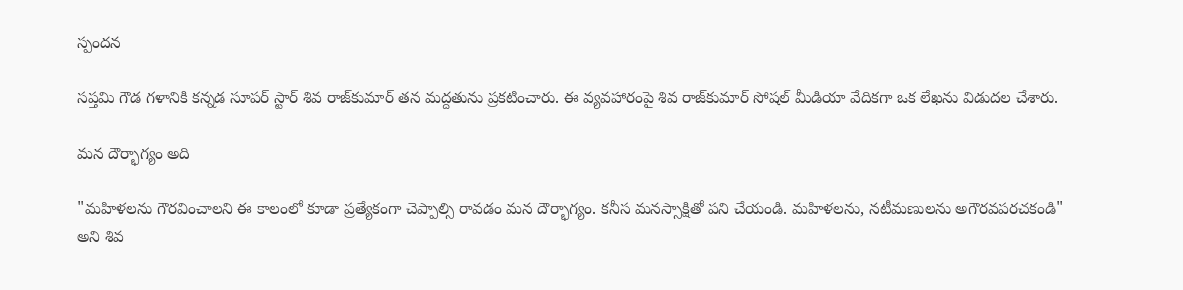స్పందన

సప్తమి గౌడ గళానికి కన్నడ సూపర్ స్టార్ శివ రాజ్‌కుమార్ తన మద్దతును ప్రకటించారు. ఈ వ్యవహారంపై శివ రాజ్‌కుమార్ సోషల్ మీడియా వేదికగా ఒక లేఖను విడుదల చేశారు.

మన దౌర్భాగ్యం అది

"మహిళలను గౌరవించాలని ఈ కాలంలో కూడా ప్రత్యేకంగా చెప్పాల్సి రావడం మన దౌర్భాగ్యం. కనీస మనస్సాక్షితో పని చేయండి. మహిళలను, నటీమణులను అగౌరవపరచకండి" అని శివ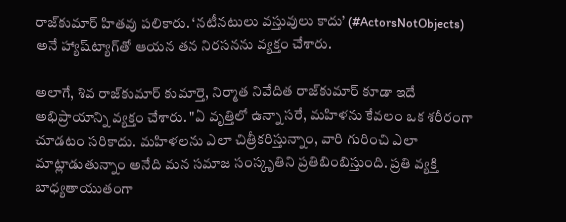రాజ్‌కుమార్ హితవు పలికారు. ‘నటీనటులు వస్తువులు కాదు’ (#ActorsNotObjects) అనే హ్యాష్‌ట్యాగ్‌తో ఆయన తన నిరసనను వ్యక్తం చేశారు.

అలాగే, శివ రాజ్‌కుమార్ కుమార్తె, నిర్మాత నివేదిత రాజ్‌కుమార్ కూడా ఇదే అభిప్రాయాన్ని వ్యక్తం చేశారు. "ఏ వృత్తిలో ఉన్నా సరే, మహిళను కేవలం ఒక శరీరంగా చూడటం సరికాదు. మహిళలను ఎలా చిత్రీకరిస్తున్నాం, వారి గురించి ఎలా మాట్లాడుతున్నాం అనేది మన సమాజ సంస్కృతిని ప్రతిబింబిస్తుంది. ప్రతి వ్యక్తి బాధ్యతాయుతంగా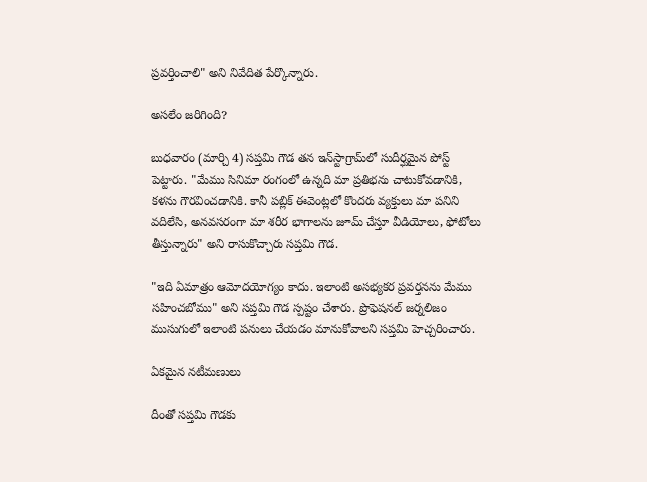ప్రవర్తించాలి" అని నివేదిత పేర్కొన్నారు.

అసలేం జరిగింది?

బుధవారం (మార్చి 4) సప్తమి గౌడ తన ఇన్‌స్టాగ్రామ్‌లో సుదీర్ఘమైన పోస్ట్ పెట్టారు. "మేము సినిమా రంగంలో ఉన్నది మా ప్రతిభను చాటుకోవడానికి, కళను గౌరవించడానికి. కానీ పబ్లిక్ ఈవెంట్లలో కొందరు వ్యక్తులు మా పనిని వదిలేసి, అనవసరంగా మా శరీర భాగాలను జూమ్ చేస్తూ వీడియోలు, ఫోటోలు తీస్తున్నారు" అని రాసుకొచ్చారు సప్తమి గౌడ.

"ఇది ఏమాత్రం ఆమోదయోగ్యం కాదు. ఇలాంటి అసభ్యకర ప్రవర్తనను మేము సహించబోము" అని సప్తమి గౌడ స్పష్టం చేశారు. ప్రొఫెషనల్ జర్నలిజం ముసుగులో ఇలాంటి పనులు చేయడం మానుకోవాలని సప్తమి హెచ్చరించారు.

ఏకమైన నటీమణులు

దీంతో సప్తమి గౌడకు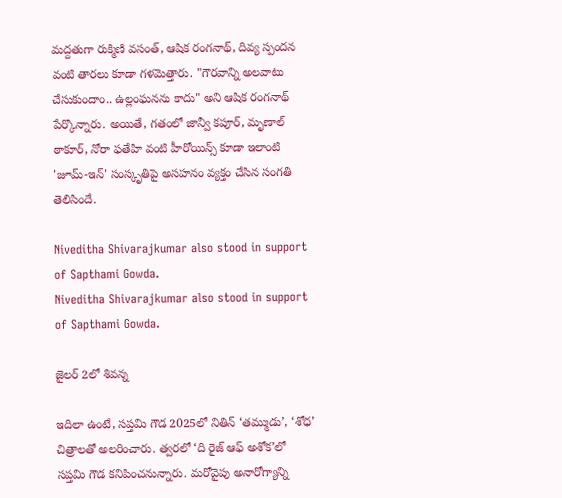మద్దతుగా రుక్మిణి వసంత్, ఆషిక రంగనాథ్, దివ్య స్పందన వంటి తారలు కూడా గళమెత్తారు. "గౌరవాన్ని అలవాటు చేసుకుందాం.. ఉల్లంఘనను కాదు" అని ఆషిక రంగనాథ్ పేర్కొన్నారు. అయితే, గతంలో జాన్వీ కపూర్, మృణాల్ ఠాకూర్, నోరా ఫతేహి వంటి హీరోయిన్స్ కూడా ఇలాంటి 'జూమ్-ఇన్' సంస్కృతిపై అసహనం వ్యక్తం చేసిన సంగతి తెలిసిందే.

Niveditha Shivarajkumar also stood in support of Sapthami Gowda.
Niveditha Shivarajkumar also stood in support of Sapthami Gowda.

జైలర్ 2లో శివన్న

ఇదిలా ఉంటే, సప్తమి గౌడ 2025లో నితిన్ ‘తమ్ముడు’, ‘శోధ’ చిత్రాలతో అలరించారు. త్వరలో ‘ది రైజ్ ఆఫ్ అశోక’లో సప్తమి గౌడ కనిపించనున్నారు. మరోవైపు అనారోగ్యాన్ని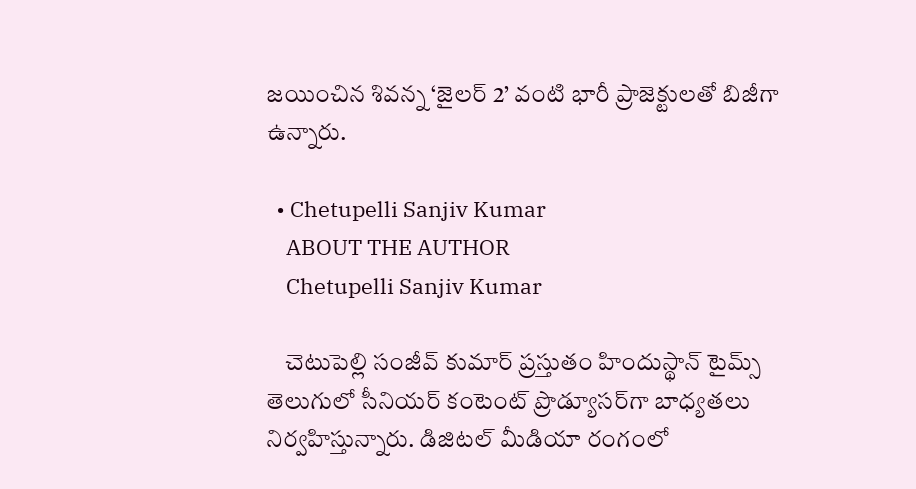జయించిన శివన్న ‘జైలర్ 2’ వంటి భారీ ప్రాజెక్టులతో బిజీగా ఉన్నారు.

  • Chetupelli Sanjiv Kumar
    ABOUT THE AUTHOR
    Chetupelli Sanjiv Kumar

    చెటుపెల్లి సంజీవ్ కుమార్ ప్రస్తుతం హిందుస్థాన్ టైమ్స్ తెలుగులో సీనియర్ కంటెంట్ ప్రొడ్యూసర్‌గా బాధ్యతలు నిర్వహిస్తున్నారు. డిజిటల్ మీడియా రంగంలో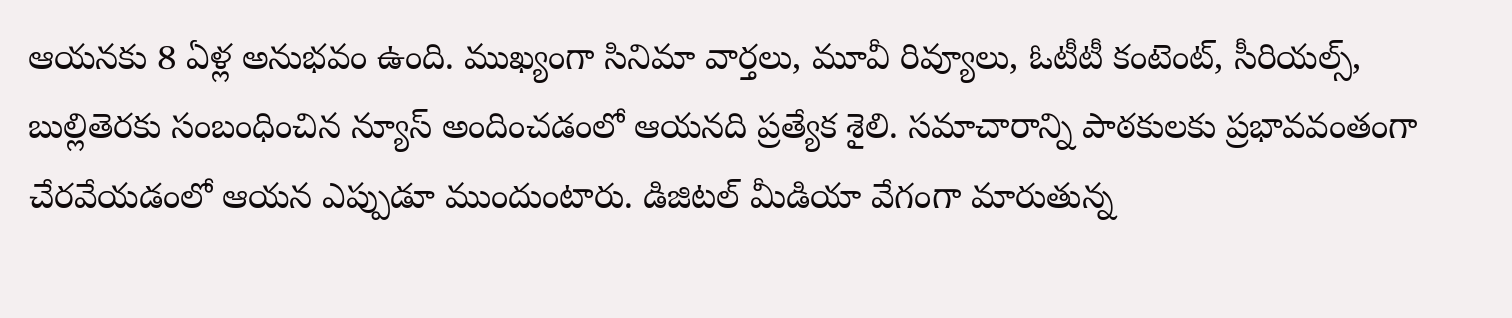ఆయనకు 8 ఏళ్ల అనుభవం ఉంది. ముఖ్యంగా సినిమా వార్తలు, మూవీ రివ్యూలు, ఓటీటీ కంటెంట్, సీరియల్స్, బుల్లితెరకు సంబంధించిన న్యూస్ అందించడంలో ఆయనది ప్రత్యేక శైలి. సమాచారాన్ని పాఠకులకు ప్రభావవంతంగా చేరవేయడంలో ఆయన ఎప్పుడూ ముందుంటారు. డిజిటల్ మీడియా వేగంగా మారుతున్న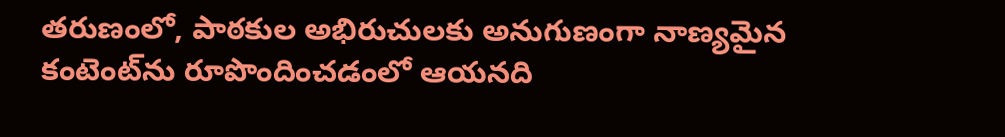తరుణంలో, పాఠకుల అభిరుచులకు అనుగుణంగా నాణ్యమైన కంటెంట్‌ను రూపొందించడంలో ఆయనది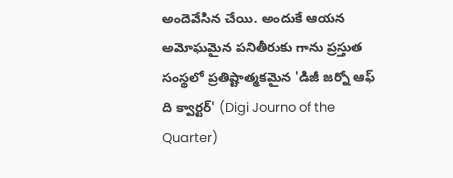అందెవేసిన చేయి. అందుకే ఆయన అమోఘమైన పనితీరుకు గాను ప్రస్తుత సంస్థలో ప్రతిష్టాత్మకమైన 'డిజీ జర్నో ఆఫ్ ది క్వార్టర్' (Digi Journo of the Quarter)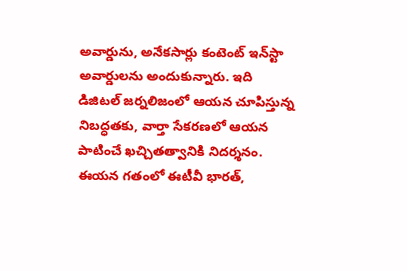అవార్డును, అనేకసార్లు కంటెంట్ ఇన్‌స్టా అవార్డులను అందుకున్నారు. ఇది డిజిటల్ జర్నలిజంలో ఆయన చూపిస్తున్న నిబద్ధతకు, వార్తా సేకరణలో ఆయన పాటించే ఖచ్చితత్వానికి నిదర్శనం. ఈయన గతంలో ఈటీవీ భారత్,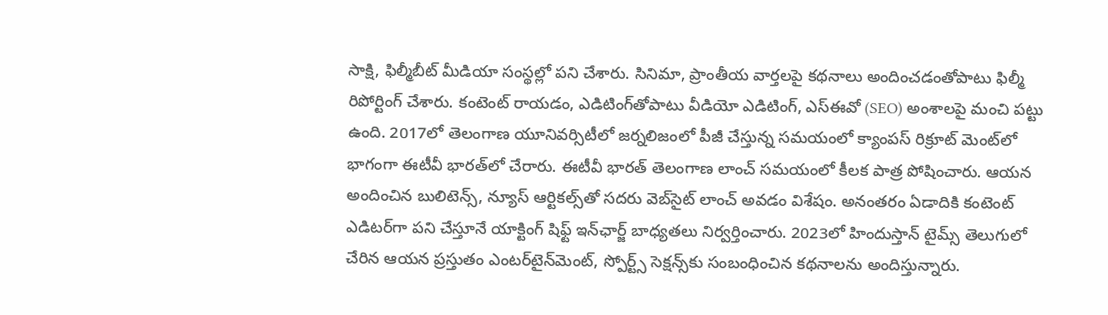సాక్షి, ఫిల్మీబీట్ మీడియా సంస్థల్లో పని చేశారు. సినిమా, ప్రాంతీయ వార్తలపై కథనాలు అందించడంతోపాటు ఫిల్మీ రిపోర్టింగ్ చేశారు. కంటెంట్ రాయడం, ఎడిటింగ్‌తోపాటు వీడియో ఎడిటింగ్, ఎస్‌ఈవో (SEO) అంశాలపై మంచి పట్టు ఉంది. 2017లో తెలంగాణ యూనివర్సిటీలో జర్నలిజంలో పీజీ చేస్తున్న సమయంలో క్యాంపస్ రిక్రూట్ మెంట్‌లో భాగంగా ఈటీవీ భారత్‌లో చేరారు. ఈటీవీ భారత్ తెలంగాణ లాంచ్ సమయంలో కీలక పాత్ర పోషించారు. ఆయన అందించిన బులిటెన్స్, న్యూస్ ఆర్టికల్స్‌తో సదరు వెబ్‌సైట్ లాంచ్ అవడం విశేషం. అనంతరం ఏడాదికి కంటెంట్ ఎడిటర్‌గా పని చేస్తూనే యాక్టింగ్ షిఫ్ట్ ఇన్‌ఛార్జ్ బాధ్యతలు నిర్వర్తించారు. 2023లో హిందుస్తాన్ టైమ్స్ తెలుగులో చేరిన ఆయన ప్రస్తుతం ఎంటర్‌టైన్‌మెంట్, స్పోర్ట్స్ సెక్షన్స్‌కు సంబంధించిన కథనాలను అందిస్తున్నారు.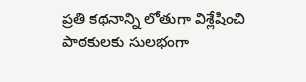ప్రతి కథనాన్ని లోతుగా విశ్లేషించి పాఠకులకు సులభంగా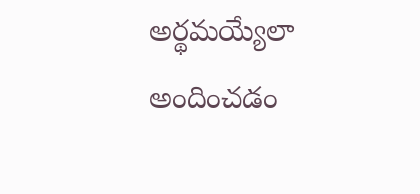అర్థమయ్యేలా అందించడం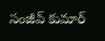సంజీవ్ కుమార్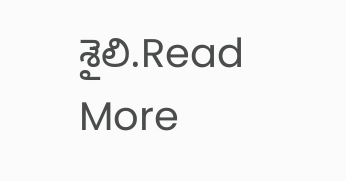శైలి.Read More